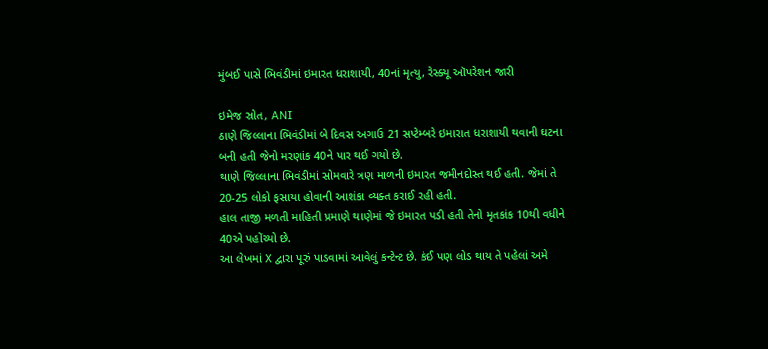મુંબઈ પાસે ભિવંડીમાં ઇમારત ધરાશાયી, 40નાં મૃત્યુ, રેસ્ક્યૂ ઑપરેશન જારી

ઇમેજ સ્રોત, ANI
ઠાણે જિલ્લાના ભિવંડીમાં બે દિવસ અગાઉ 21 સપ્ટેમ્બરે ઇમારાત ધરાશાયી થવાની ઘટના બની હતી જેનો મરણાંક 40ને પાર થઈ ગયો છે.
થાણે જિલ્લાના ભિવંડીમાં સોમવારે ત્રણ માળની ઇમારત જમીનદોસ્ત થઈ હતી. જેમાં તે 20-25 લોકો ફસાયા હોવાની આશંકા વ્યક્ત કરાઈ રહી હતી.
હાલ તાજી મળતી માહિતી પ્રમાણે થાણેમાં જે ઇમારત પડી હતી તેનો મૃતકાંક 10થી વધીને 40એ પહોંચ્યો છે.
આ લેખમાં X દ્વારા પૂરું પાડવામાં આવેલું કન્ટેન્ટ છે. કંઈ પણ લોડ થાય તે પહેલાં અમે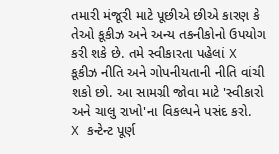તમારી મંજૂરી માટે પૂછીએ છીએ કારણ કે તેઓ કૂકીઝ અને અન્ય તકનીકોનો ઉપયોગ કરી શકે છે. તમે સ્વીકારતા પહેલાં X કૂકીઝ નીતિ અને ગોપનીયતાની નીતિ વાંચી શકો છો. આ સામગ્રી જોવા માટે 'સ્વીકારો અને ચાલુ રાખો'ના વિકલ્પને પસંદ કરો.
X કન્ટેન્ટ પૂર્ણ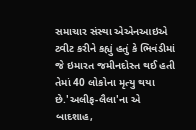સમાચાર સંસ્થા એએનઆઇએ ટ્વીટ કરીને કહ્યું હતું કે ભિવંડીમાં જે ઇમારત જમીનદોસ્ત થઈ હતી તેમાં 40 લોકોના મૃત્યુ થયા છે.'અલીફ-લૈલા'ના એ બાદશાહ,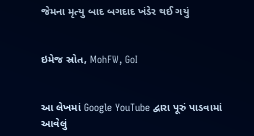જેમના મૃત્યુ બાદ બગદાદ ખંડેર થઈ ગયું


ઇમેજ સ્રોત, MohFW, GoI


આ લેખમાં Google YouTube દ્વારા પૂરું પાડવામાં આવેલું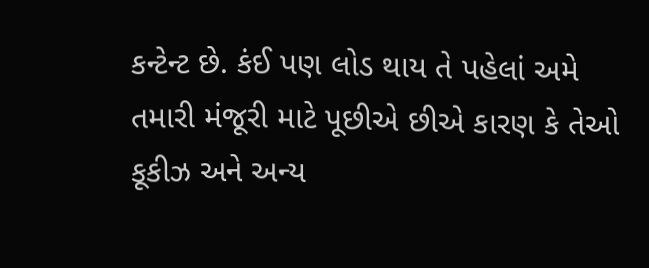કન્ટેન્ટ છે. કંઈ પણ લોડ થાય તે પહેલાં અમે તમારી મંજૂરી માટે પૂછીએ છીએ કારણ કે તેઓ કૂકીઝ અને અન્ય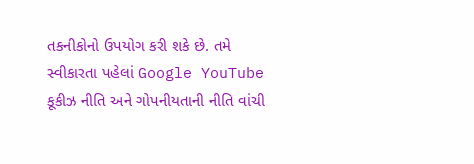તકનીકોનો ઉપયોગ કરી શકે છે. તમે સ્વીકારતા પહેલાં Google YouTube કૂકીઝ નીતિ અને ગોપનીયતાની નીતિ વાંચી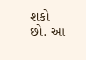શકો છો. આ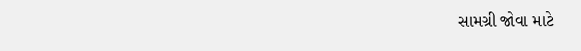સામગ્રી જોવા માટે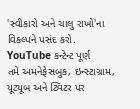'સ્વીકારો અને ચાલુ રાખો'ના વિકલ્પને પસંદ કરો.
YouTube કન્ટેન્ટ પૂર્ણ
તમે અમનેફેસબુક, ઇન્સ્ટાગ્રામ, યૂટ્યૂબ અને ટ્વિટર પર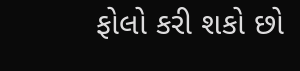ફોલો કરી શકો છો